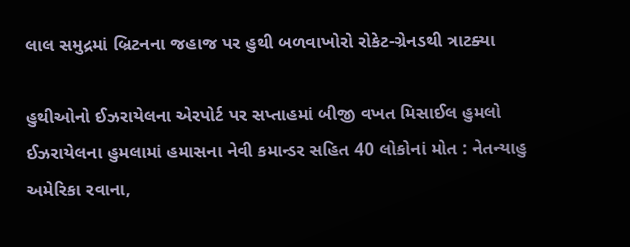લાલ સમુદ્રમાં બ્રિટનના જહાજ પર હુથી બળવાખોરો રોકેટ-ગ્રેનડથી ત્રાટક્યા

હુથીઓનો ઈઝરાયેલના એરપોર્ટ પર સપ્તાહમાં બીજી વખત મિસાઈલ હુમલો
ઈઝરાયેલના હુમલામાં હમાસના નેવી કમાન્ડર સહિત 40 લોકોનાં મોત : નેતન્યાહુ અમેરિકા રવાના,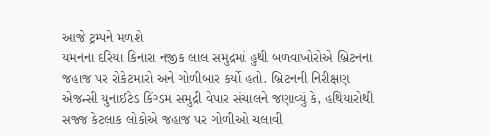આજે ટ્રમ્પને મળશે
યમનના દરિયા કિનારા નજીક લાલ સમુદ્રમાં હુથી બળવાખોરોએ બ્રિટનના જહાજ પર રોકેટમારો અને ગોળીબાર કર્યો હતો. બ્રિટનની નિરીક્ષણ એજન્સી યુનાઈટેડ કિંગ્ડમ સમુદ્રી વેપાર સંચાલને જણાવ્યું કે, હથિયારોથી સજ્જ કેટલાક લોકોએ જહાજ પર ગોળીઓ ચલાવી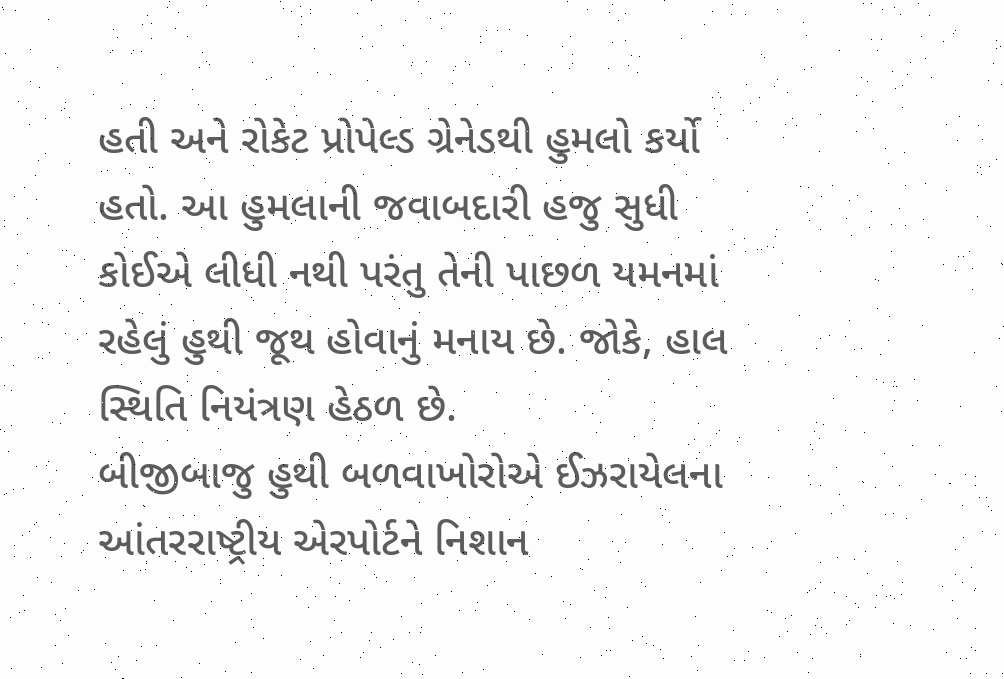હતી અને રોકેટ પ્રોપેલ્ડ ગ્રેનેડથી હુમલો કર્યો હતો. આ હુમલાની જવાબદારી હજુ સુધી કોઈએ લીધી નથી પરંતુ તેની પાછળ યમનમાં રહેલું હુથી જૂથ હોવાનું મનાય છે. જોકે, હાલ સ્થિતિ નિયંત્રણ હેઠળ છે.
બીજીબાજુ હુથી બળવાખોરોએ ઈઝરાયેલના આંતરરાષ્ટ્રીય એરપોર્ટને નિશાન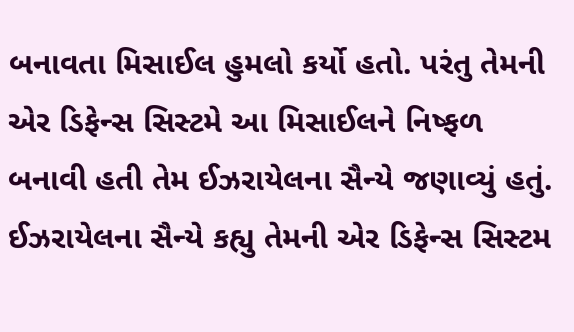બનાવતા મિસાઈલ હુમલો કર્યો હતો. પરંતુ તેમની એર ડિફેન્સ સિસ્ટમે આ મિસાઈલને નિષ્ફળ બનાવી હતી તેમ ઈઝરાયેલના સૈન્યે જણાવ્યું હતું. ઈઝરાયેલના સૈન્યે કહ્યુ તેમની એર ડિફેન્સ સિસ્ટમ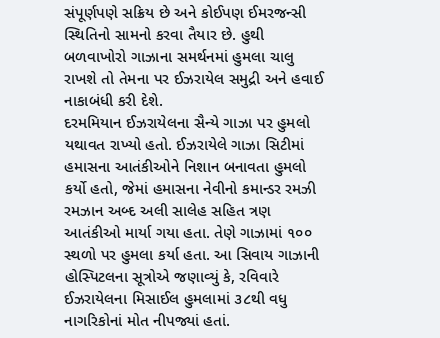સંપૂર્ણપણે સક્રિય છે અને કોઈપણ ઈમરજન્સી સ્થિતિનો સામનો કરવા તૈયાર છે. હુથી બળવાખોરો ગાઝાના સમર્થનમાં હુમલા ચાલુ રાખશે તો તેમના પર ઈઝરાયેલ સમુદ્રી અને હવાઈ નાકાબંધી કરી દેશે.
દરમમિયાન ઈઝરાયેલના સૈન્યે ગાઝા પર હુમલો યથાવત રાખ્યો હતો. ઈઝરાયેલે ગાઝા સિટીમાં હમાસના આતંકીઓને નિશાન બનાવતા હુમલો કર્યો હતો, જેમાં હમાસના નેવીનો કમાન્ડર રમઝી રમઝાન અબ્દ અલી સાલેહ સહિત ત્રણ આતંકીઓ માર્યા ગયા હતા. તેણે ગાઝામાં ૧૦૦ સ્થળો પર હુમલા કર્યા હતા. આ સિવાય ગાઝાની હોસ્પિટલના સૂત્રોએ જણાવ્યું કે, રવિવારે ઈઝરાયેલના મિસાઈલ હુમલામાં ૩૮થી વધુ નાગરિકોનાં મોત નીપજ્યાં હતાં.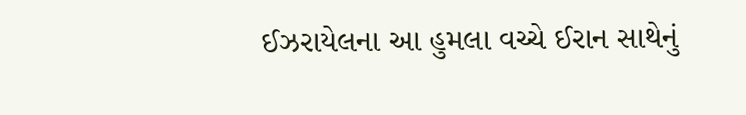ઈઝરાયેલના આ હુમલા વચ્ચે ઈરાન સાથેનું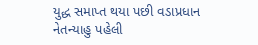યુદ્ધ સમાપ્ત થયા પછી વડાપ્રધાન નેતન્યાહુ પહેલી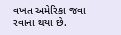વખત અમેરિકા જવા રવાના થયા છે.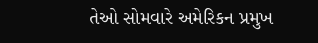તેઓ સોમવારે અમેરિકન પ્રમુખ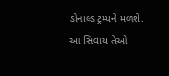ડોનાલ્ડ ટ્રમ્પને મળશે. આ સિવાય તેઓ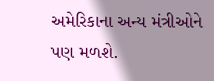અમેરિકાના અન્ય મંત્રીઓને પણ મળશે.